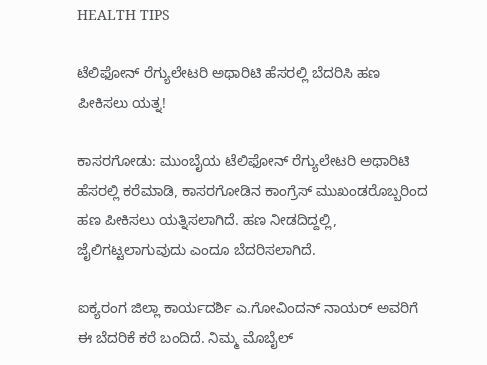HEALTH TIPS

ಟೆಲಿಫೋನ್ ರೆಗ್ಯುಲೇಟರಿ ಅಥಾರಿಟಿ ಹೆಸರಲ್ಲಿ ಬೆದರಿಸಿ ಹಣ ಪೀಕಿಸಲು ಯತ್ನ!

ಕಾಸರಗೋಡು: ಮುಂಬೈಯ ಟೆಲಿಫೋನ್ ರೆಗ್ಯುಲೇಟರಿ ಅಥಾರಿಟಿ ಹೆಸರಲ್ಲಿ ಕರೆಮಾಡಿ, ಕಾಸರಗೋಡಿನ ಕಾಂಗ್ರೆಸ್ ಮುಖಂಡರೊಬ್ಬರಿಂದ ಹಣ ಪೀಕಿಸಲು ಯತ್ನಿಸಲಾಗಿದೆ. ಹಣ ನೀಡದಿದ್ದಲ್ಲಿ, ಜೈಲಿಗಟ್ಟಲಾಗುವುದು ಎಂದೂ ಬೆದರಿಸಲಾಗಿದೆ.

ಐಕ್ಯರಂಗ ಜಿಲ್ಲಾ ಕಾರ್ಯದರ್ಶಿ ಎ.ಗೋವಿಂದನ್ ನಾಯರ್ ಅವರಿಗೆ ಈ ಬೆದರಿಕೆ ಕರೆ ಬಂದಿದೆ. ನಿಮ್ಮ ಮೊಬೈಲ್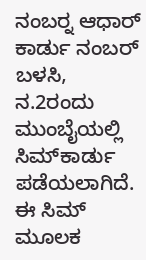ನಂಬರ್‍ನ ಆಧಾರ್ ಕಾರ್ಡು ನಂಬರ್ ಬಳಸಿ, ನ.2ರಂದು ಮುಂಬೈಯಲ್ಲಿ ಸಿಮ್‍ಕಾರ್ಡು ಪಡೆಯಲಾಗಿದೆ. ಈ ಸಿಮ್ ಮೂಲಕ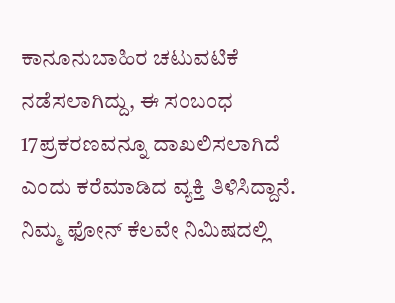ಕಾನೂನುಬಾಹಿರ ಚಟುವಟಿಕೆ ನಡೆಸಲಾಗಿದ್ದು, ಈ ಸಂಬಂಧ 17ಪ್ರಕರಣವನ್ನೂ ದಾಖಲಿಸಲಾಗಿದೆ ಎಂದು ಕರೆಮಾಡಿದ ವ್ಯಕ್ತಿ ತಿಳಿಸಿದ್ದಾನೆ. ನಿಮ್ಮ ಫೋನ್ ಕೆಲವೇ ನಿಮಿಷದಲ್ಲಿ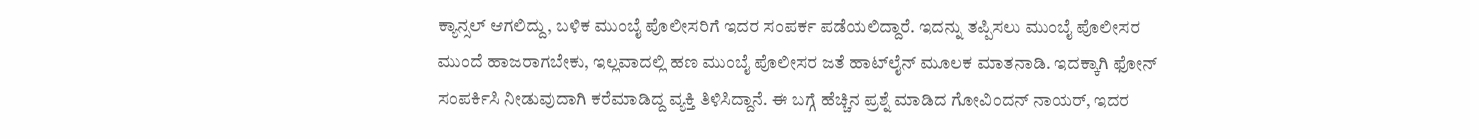ಕ್ಯಾನ್ಸಲ್ ಆಗಲಿದ್ದು, ಬಳಿಕ ಮುಂಬೈ ಪೊಲೀಸರಿಗೆ ಇದರ ಸಂಪರ್ಕ ಪಡೆಯಲಿದ್ದಾರೆ. ಇದನ್ನು ತಪ್ಪಿಸಲು ಮುಂಬೈ ಪೊಲೀಸರ ಮುಂದೆ ಹಾಜರಾಗಬೇಕು, ಇಲ್ಲವಾದಲ್ಲಿ ಹಣ ಮುಂಬೈ ಪೊಲೀಸರ ಜತೆ ಹಾಟ್‍ಲೈನ್ ಮೂಲಕ ಮಾತನಾಡಿ. ಇದಕ್ಕಾಗಿ ಫೋನ್ ಸಂಪರ್ಕಿಸಿ ನೀಡುವುದಾಗಿ ಕರೆಮಾಡಿದ್ದ ವ್ಯಕ್ತಿ ತಿಳಿಸಿದ್ದಾನೆ. ಈ ಬಗ್ಗೆ ಹೆಚ್ಚಿನ ಪ್ರಶ್ನೆ ಮಾಡಿದ ಗೋವಿಂದನ್ ನಾಯರ್, ಇದರ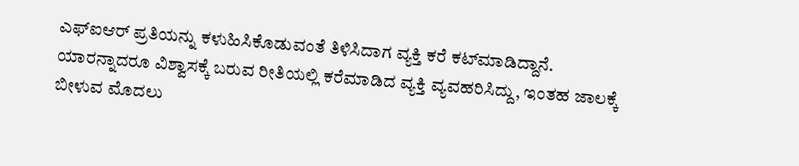ಎಫ್‍ಐಆರ್ ಪ್ರತಿಯನ್ನು ಕಳುಹಿಸಿಕೊಡುವಂತೆ ತಿಳಿಸಿದಾಗ ವ್ಯಕ್ತಿ ಕರೆ ಕಟ್‍ಮಾಡಿದ್ದಾನೆ. ಯಾರನ್ನಾದರೂ ವಿಶ್ವಾಸಕ್ಕೆ ಬರುವ ರೀತಿಯಲ್ಲಿ ಕರೆಮಾಡಿದ ವ್ಯಕ್ತಿ ವ್ಯವಹರಿಸಿದ್ದು, ಇಂತಹ ಜಾಲಕ್ಕೆ ಬೀಳುವ ಮೊದಲು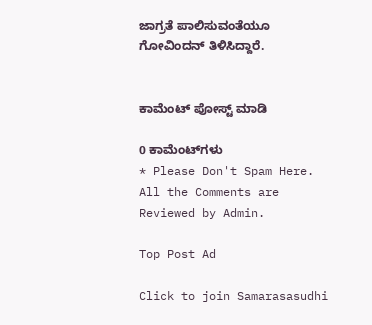ಜಾಗ್ರತೆ ಪಾಲಿಸುವಂತೆಯೂ ಗೋವಿಂದನ್ ತಿಳಿಸಿದ್ದಾರೆ.


ಕಾಮೆಂಟ್‌‌ ಪೋಸ್ಟ್‌ ಮಾಡಿ

0 ಕಾಮೆಂಟ್‌ಗಳು
* Please Don't Spam Here. All the Comments are Reviewed by Admin.

Top Post Ad

Click to join Samarasasudhi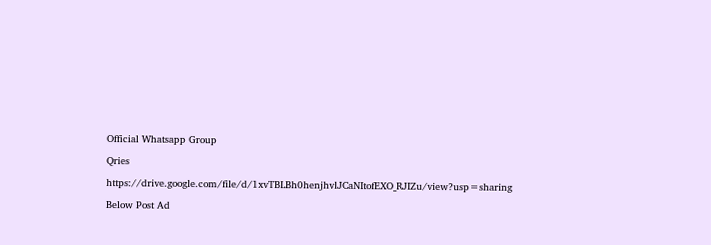Official Whatsapp Group

Qries

https://drive.google.com/file/d/1xvTBLBh0henjhvlJCaNItofEXO_RJIZu/view?usp=sharing

Below Post Ad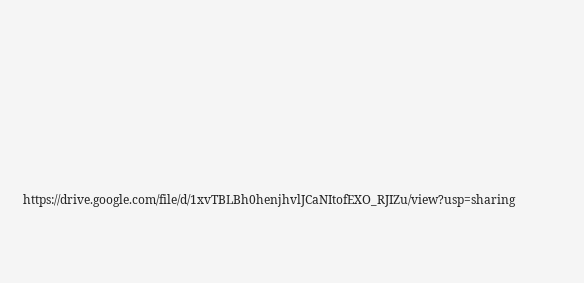https://drive.google.com/file/d/1xvTBLBh0henjhvlJCaNItofEXO_RJIZu/view?usp=sharing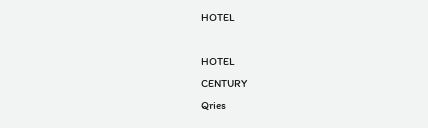HOTEL

HOTEL
CENTURY
Qries